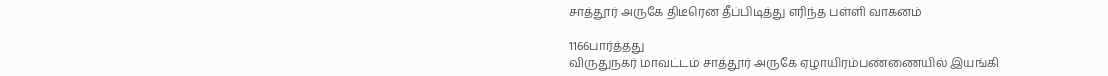சாத்தூர் அருகே திடீரென தீப்பிடித்து எரிந்த பள்ளி வாகனம்

1166பார்த்தது
விருதுநகர் மாவட்டம் சாத்தூர் அருகே ஏழாயிரம்பண்ணையில் இயங்கி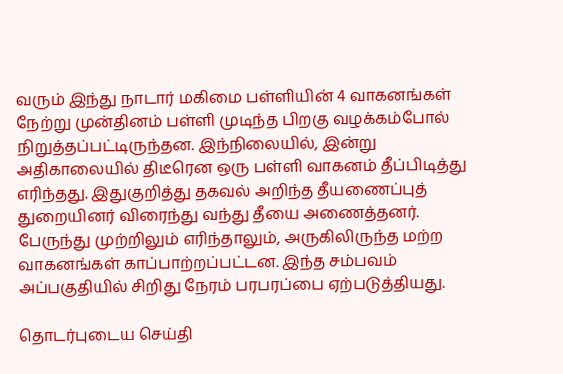வரும் இந்து நாடார் மகிமை பள்ளியின் 4 வாகனங்கள் நேற்று முன்தினம் பள்ளி முடிந்த பிறகு வழக்கம்போல் நிறுத்தப்பட்டிருந்தன. இந்நிலையில், இன்று அதிகாலையில் திடீரென ஒரு பள்ளி வாகனம் தீப்பிடித்து எரிந்தது. இதுகுறித்து தகவல் அறிந்த தீயணைப்புத் துறையினர் விரைந்து வந்து தீயை அணைத்தனர். பேருந்து முற்றிலும் எரிந்தாலும், அருகிலிருந்த மற்ற வாகனங்கள் காப்பாற்றப்பட்டன. இந்த சம்பவம் அப்பகுதியில் சிறிது நேரம் பரபரப்பை ஏற்படுத்தியது.

தொடர்புடைய செய்தி